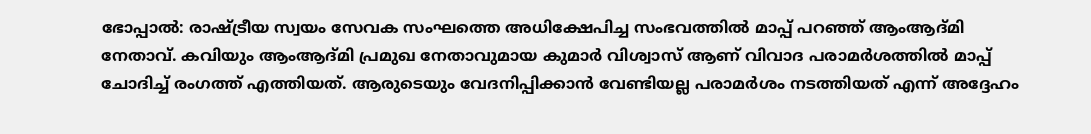ഭോപ്പാൽ: രാഷ്ട്രീയ സ്വയം സേവക സംഘത്തെ അധിക്ഷേപിച്ച സംഭവത്തിൽ മാപ്പ് പറഞ്ഞ് ആംആദ്മി നേതാവ്. കവിയും ആംആദ്മി പ്രമുഖ നേതാവുമായ കുമാർ വിശ്വാസ് ആണ് വിവാദ പരാമർശത്തിൽ മാപ്പ് ചോദിച്ച് രംഗത്ത് എത്തിയത്. ആരുടെയും വേദനിപ്പിക്കാൻ വേണ്ടിയല്ല പരാമർശം നടത്തിയത് എന്ന് അദ്ദേഹം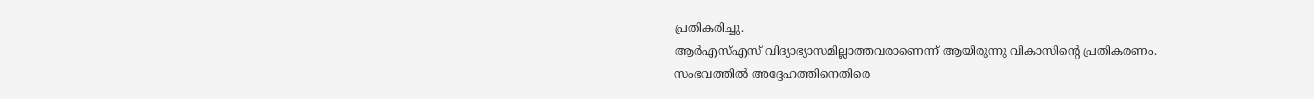പ്രതികരിച്ചു.
ആർഎസ്എസ് വിദ്യാഭ്യാസമില്ലാത്തവരാണെന്ന് ആയിരുന്നു വികാസിന്റെ പ്രതികരണം. സംഭവത്തിൽ അദ്ദേഹത്തിനെതിരെ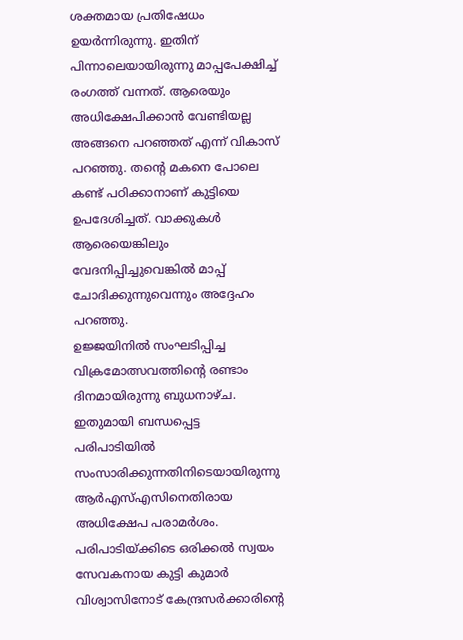ശക്തമായ പ്രതിഷേധം ഉയർന്നിരുന്നു. ഇതിന് പിന്നാലെയായിരുന്നു മാപ്പപേക്ഷിച്ച് രംഗത്ത് വന്നത്. ആരെയും അധിക്ഷേപിക്കാൻ വേണ്ടിയല്ല അങ്ങനെ പറഞ്ഞത് എന്ന് വികാസ് പറഞ്ഞു. തന്റെ മകനെ പോലെ കണ്ട് പഠിക്കാനാണ് കുട്ടിയെ ഉപദേശിച്ചത്. വാക്കുകൾ ആരെയെങ്കിലും വേദനിപ്പിച്ചുവെങ്കിൽ മാപ്പ് ചോദിക്കുന്നുവെന്നും അദ്ദേഹം പറഞ്ഞു.
ഉജ്ജയിനിൽ സംഘടിപ്പിച്ച വിക്രമോത്സവത്തിന്റെ രണ്ടാം ദിനമായിരുന്നു ബുധനാഴ്ച. ഇതുമായി ബന്ധപ്പെട്ട പരിപാടിയിൽ സംസാരിക്കുന്നതിനിടെയായിരുന്നു ആർഎസ്എസിനെതിരായ അധിക്ഷേപ പരാമർശം. പരിപാടിയ്ക്കിടെ ഒരിക്കൽ സ്വയം സേവകനായ കുട്ടി കുമാർ വിശ്വാസിനോട് കേന്ദ്രസർക്കാരിന്റെ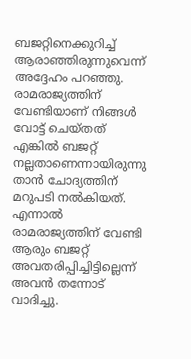ബജറ്റിനെക്കുറിച്ച് ആരാഞ്ഞിരുന്നുവെന്ന് അദ്ദേഹം പറഞ്ഞു. രാമരാജ്യത്തിന് വേണ്ടിയാണ് നിങ്ങൾ വോട്ട് ചെയ്തത് എങ്കിൽ ബജറ്റ് നല്ലതാണെന്നായിരുന്നു താൻ ചോദ്യത്തിന് മറുപടി നൽകിയത്. എന്നാൽ രാമരാജ്യത്തിന് വേണ്ടി ആരും ബജറ്റ് അവതരിപ്പിച്ചിട്ടില്ലെന്ന് അവൻ തന്നോട് വാദിച്ചു.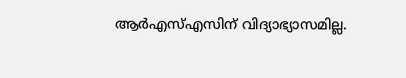ആർഎസ്എസിന് വിദ്യാഭ്യാസമില്ല.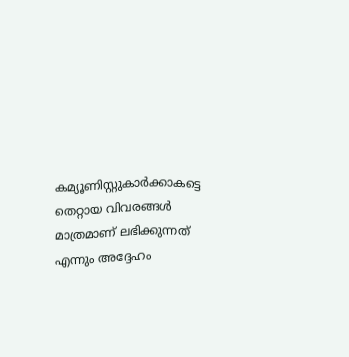കമ്യൂണിസ്റ്റുകാർക്കാകട്ടെ തെറ്റായ വിവരങ്ങൾ മാത്രമാണ് ലഭിക്കുന്നത് എന്നും അദ്ദേഹം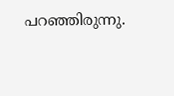പറഞ്ഞിരുന്നു.